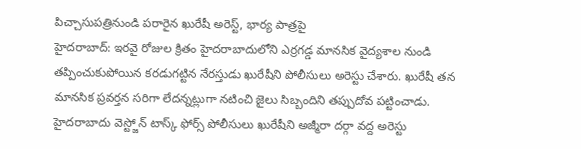పిచ్చాసుపత్రినుండి పరారైన ఖురేషీ అరెస్ట్, భార్య పాత్రపై
హైదరాబాద్: ఇరవై రోజుల క్రితం హైదరాబాదులోని ఎర్రగడ్డ మానసిక వైద్యశాల నుండి తప్పించుకుపోయిన కరడుగట్టిన నేరస్తుడు ఖురేషీని పోలీసులు అరెస్టు చేశారు. ఖురేషీ తన మానసిక ప్రవర్తన సరిగా లేదన్నట్లుగా నటించి జైలు సిబ్బందిని తప్పుదోవ పట్టించాడు.
హైదరాబాదు వెస్ట్జోన్ టాస్క్ ఫోర్స్ పోలీసులు ఖురేషీని అజ్మీరా దర్గా వద్ద అరెస్టు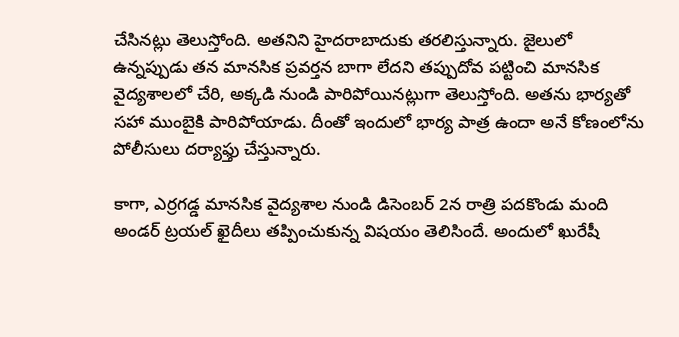చేసినట్లు తెలుస్తోంది. అతనిని హైదరాబాదుకు తరలిస్తున్నారు. జైలులో ఉన్నప్పుడు తన మానసిక ప్రవర్తన బాగా లేదని తప్పుదోవ పట్టించి మానసిక వైద్యశాలలో చేరి, అక్కడి నుండి పారిపోయినట్లుగా తెలుస్తోంది. అతను భార్యతో సహా ముంబైకి పారిపోయాడు. దీంతో ఇందులో భార్య పాత్ర ఉందా అనే కోణంలోను పోలీసులు దర్యాఫ్తు చేస్తున్నారు.

కాగా, ఎర్రగడ్డ మానసిక వైద్యశాల నుండి డిసెంబర్ 2న రాత్రి పదకొండు మంది అండర్ ట్రయల్ ఖైదీలు తప్పించుకున్న విషయం తెలిసిందే. అందులో ఖురేషీ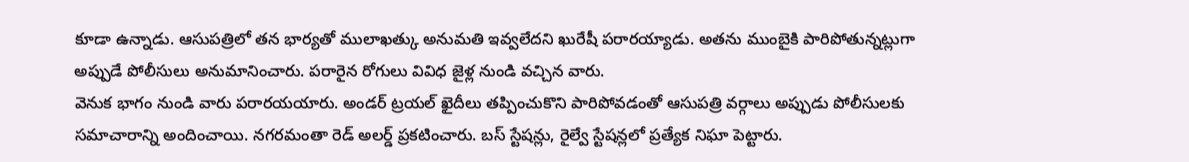కూడా ఉన్నాడు. ఆసుపత్రిలో తన భార్యతో ములాఖత్కు అనుమతి ఇవ్వలేదని ఖురేషీ పరారయ్యాడు. అతను ముంబైకి పారిపోతున్నట్లుగా అప్పుడే పోలీసులు అనుమానించారు. పరారైన రోగులు వివిధ జైళ్ల నుండి వచ్చిన వారు.
వెనుక భాగం నుండి వారు పరారయయారు. అండర్ ట్రయల్ ఖైదీలు తప్పించుకొని పారిపోవడంతో ఆసుపత్రి వర్గాలు అప్పుడు పోలీసులకు సమాచారాన్ని అందించాయి. నగరమంతా రెడ్ అలర్డ్ ప్రకటించారు. బస్ స్టేషన్లు, రైల్వే స్టేషన్లలో ప్రత్యేక నిఘా పెట్టారు.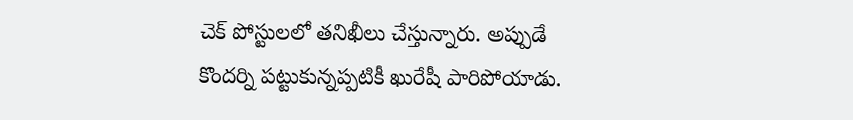చెక్ పోస్టులలో తనిఖీలు చేస్తున్నారు. అప్పుడే కొందర్ని పట్టుకున్నప్పటికీ ఖురేషీ పారిపోయాడు.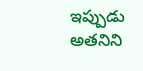ఇప్పుడు అతనిని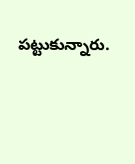పట్టుకున్నారు.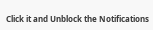Click it and Unblock the Notifications